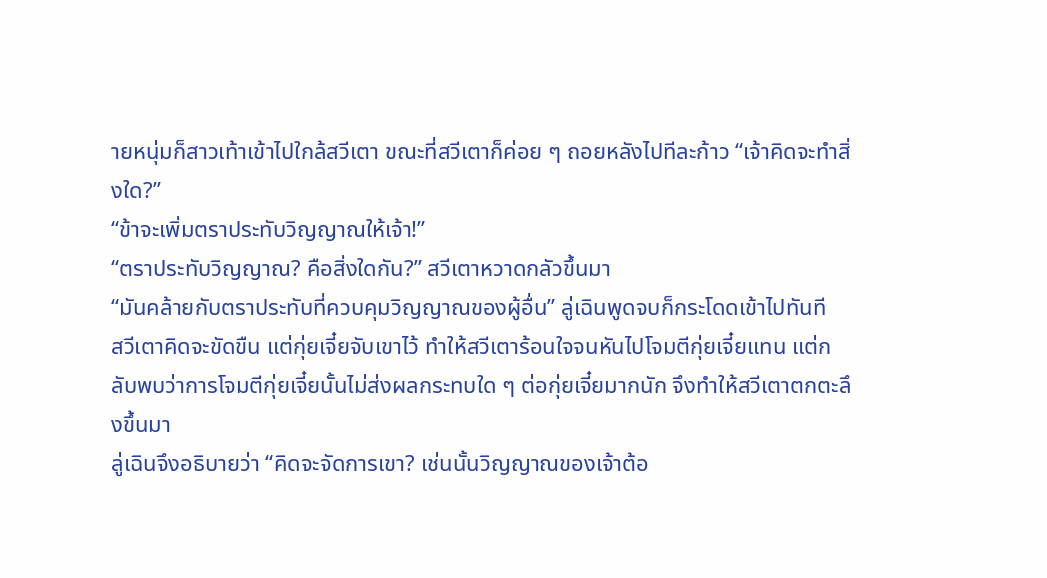ายหนุ่มก็สาวเท้าเข้าไปใกล้สวีเตา ขณะที่สวีเตาก็ค่อย ๆ ถอยหลังไปทีละก้าว “เจ้าคิดจะทำสิ่งใด?”
“ข้าจะเพิ่มตราประทับวิญญาณให้เจ้า!”
“ตราประทับวิญญาณ? คือสิ่งใดกัน?” สวีเตาหวาดกลัวขึ้นมา
“มันคล้ายกับตราประทับที่ควบคุมวิญญาณของผู้อื่น” ลู่เฉินพูดจบก็กระโดดเข้าไปทันที
สวีเตาคิดจะขัดขืน แต่กุ่ยเจี๋ยจับเขาไว้ ทำให้สวีเตาร้อนใจจนหันไปโจมตีกุ่ยเจี๋ยแทน แต่กลับพบว่าการโจมตีกุ่ยเจี๋ยนั้นไม่ส่งผลกระทบใด ๆ ต่อกุ่ยเจี๋ยมากนัก จึงทำให้สวีเตาตกตะลึงขึ้นมา
ลู่เฉินจึงอธิบายว่า “คิดจะจัดการเขา? เช่นนั้นวิญญาณของเจ้าต้อ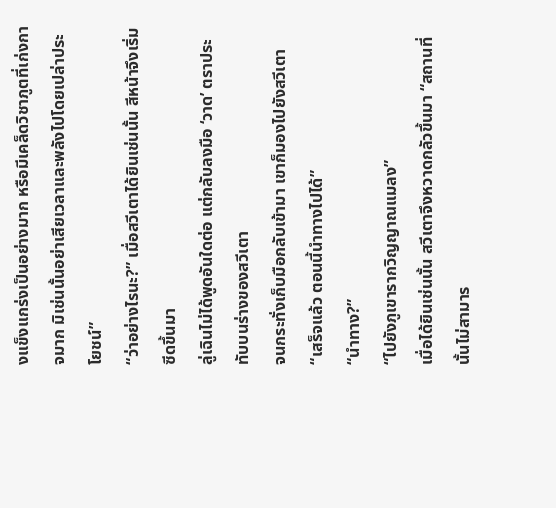งแข็งแกร่งเป็นอย่างมาก หรือมีเคล็ดวิชาภูตที่เก่งกาจมาก มิเช่นนั้นอย่าเสียเวลาและพลังไปโดยเปล่าประโยชน์”
“ว่าอย่างไรนะ?” เมื่อสวีเตาได้ยินเช่นนั้น สีหน้าจึงเริ่มซีดขึ้นมา
ลู่เฉินไม่ได้พูดอันใดต่อ แต่กลับลงมือ ‘วาด’ ตราประทับบนร่างของสวีเตา
จนกระทั่งเก็บมือกลับเข้ามา เขาก็มองไปยังสวีเตา “เสร็จแล้ว ตอนนี้นำทางไปได้”
“นำทาง?”
“ไปยังภูเขารากวิญญาณแมลง”
เมื่อได้ยินเช่นนั้น สวีเตาจึงหวาดกลัวขึ้นมา “สถานที่นั้นไม่สามาร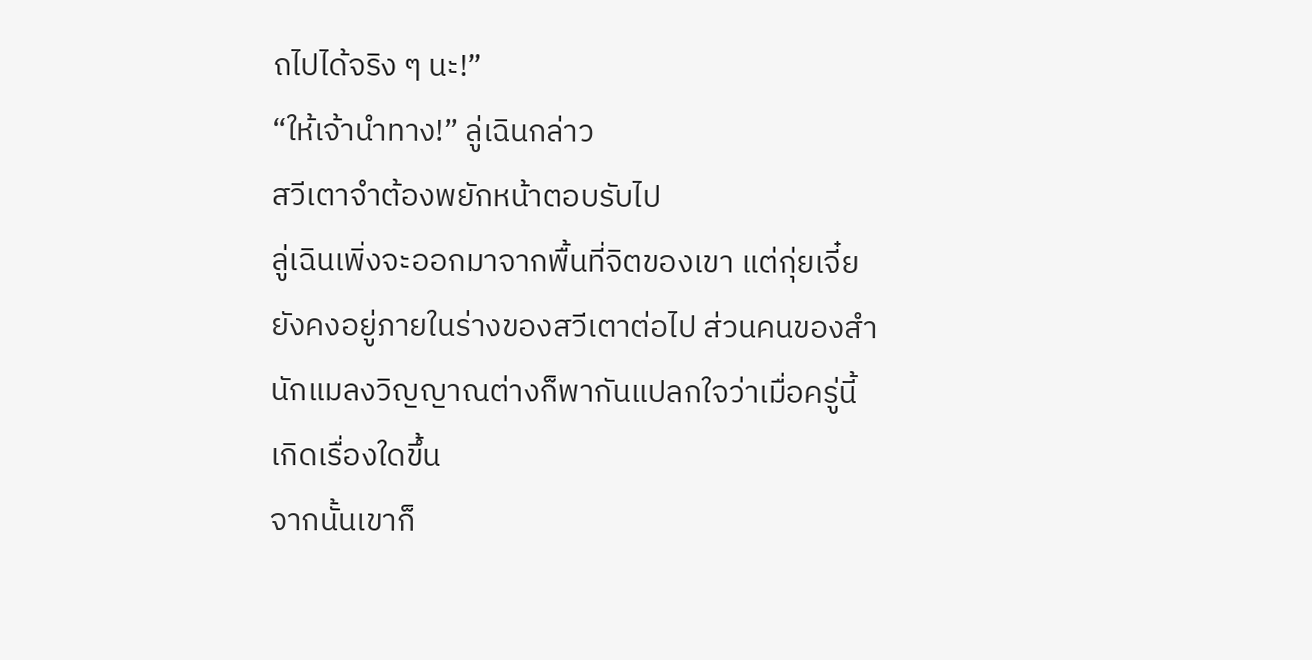ถไปได้จริง ๆ นะ!”
“ให้เจ้านำทาง!” ลู่เฉินกล่าว
สวีเตาจำต้องพยักหน้าตอบรับไป
ลู่เฉินเพิ่งจะออกมาจากพื้นที่จิตของเขา แต่กุ่ยเจี๋ยยังคงอยู่ภายในร่างของสวีเตาต่อไป ส่วนคนของสำนักแมลงวิญญาณต่างก็พากันแปลกใจว่าเมื่อครู่นี้เกิดเรื่องใดขึ้น
จากนั้นเขาก็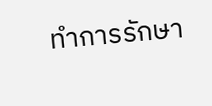ทำการรักษา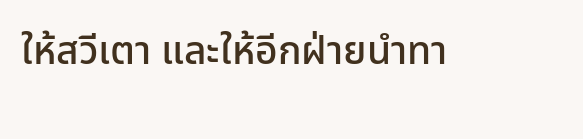ให้สวีเตา และให้อีกฝ่ายนำทา